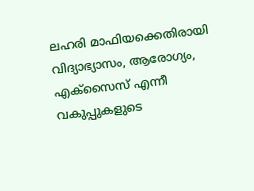ലഹരി മാഫിയക്കെതിരായി വിദ്യാഭ്യാസം, ആരോഗ്യം, എക്സൈസ് എന്നീ വകുപ്പുകളുടെ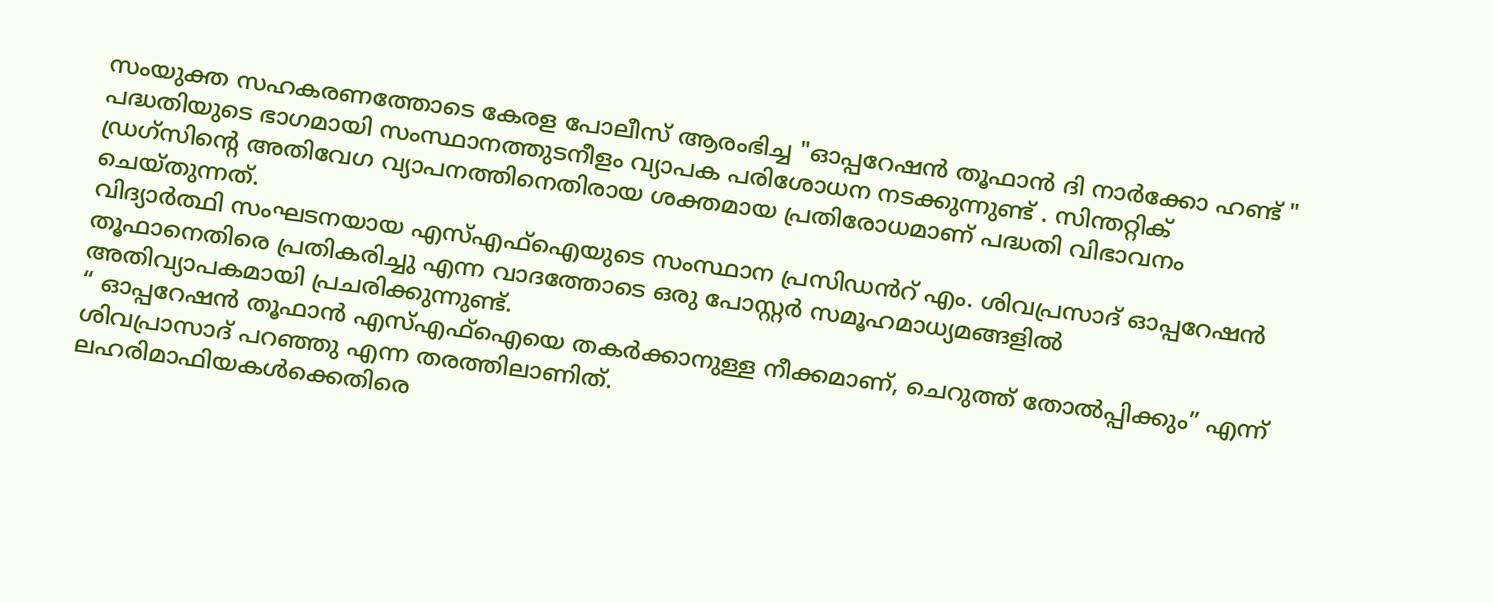സംയുക്ത സഹകരണത്തോടെ കേരള പോലീസ് ആരംഭിച്ച "ഓപ്പറേഷൻ തൂഫാൻ ദി നാർക്കോ ഹണ്ട് " പദ്ധതിയുടെ ഭാഗമായി സംസ്ഥാനത്തുടനീളം വ്യാപക പരിശോധന നടക്കുന്നുണ്ട് . സിന്തറ്റിക് ഡ്രഗ്സിന്റെ അതിവേഗ വ്യാപനത്തിനെതിരായ ശക്തമായ പ്രതിരോധമാണ് പദ്ധതി വിഭാവനം ചെയ്തുന്നത്.
വിദ്യാർത്ഥി സംഘടനയായ എസ്എഫ്ഐയുടെ സംസ്ഥാന പ്രസിഡൻറ് എം. ശിവപ്രസാദ് ഓപ്പറേഷൻ തൂഫാനെതിരെ പ്രതികരിച്ചു എന്ന വാദത്തോടെ ഒരു പോസ്റ്റർ സമൂഹമാധ്യമങ്ങളിൽ അതിവ്യാപകമായി പ്രചരിക്കുന്നുണ്ട്.
“ ഓപ്പറേഷൻ തൂഫാൻ എസ്എഫ്ഐയെ തകർക്കാനുള്ള നീക്കമാണ്, ചെറുത്ത് തോൽപ്പിക്കും” എന്ന് ശിവപ്രാസാദ് പറഞ്ഞു എന്ന തരത്തിലാണിത്.
ലഹരിമാഫിയകൾക്കെതിരെ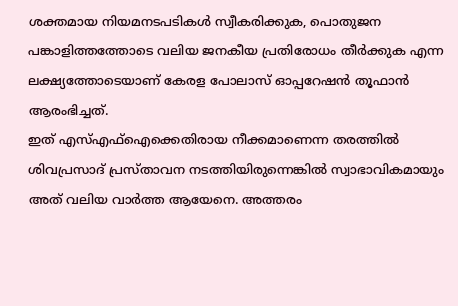ശക്തമായ നിയമനടപടികൾ സ്വീകരിക്കുക, പൊതുജന പങ്കാളിത്തത്തോടെ വലിയ ജനകീയ പ്രതിരോധം തീർക്കുക എന്ന ലക്ഷ്യത്തോടെയാണ് കേരള പോലാസ് ഓപ്പറേഷൻ തൂഫാൻ ആരംഭിച്ചത്.
ഇത് എസ്എഫ്ഐക്കെതിരായ നീക്കമാണെന്ന തരത്തിൽ ശിവപ്രസാദ് പ്രസ്താവന നടത്തിയിരുന്നെങ്കിൽ സ്വാഭാവികമായും അത് വലിയ വാർത്ത ആയേനെ. അത്തരം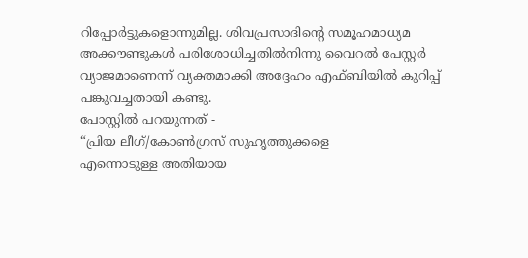റിപ്പോർട്ടുകളൊന്നുമില്ല. ശിവപ്രസാദിന്റെ സമൂഹമാധ്യമ അക്കൗണ്ടുകൾ പരിശോധിച്ചതിൽനിന്നു വൈറൽ പേസ്റ്റർ വ്യാജമാണെന്ന് വ്യക്തമാക്കി അദ്ദേഹം എഫ്ബിയിൽ കുറിപ്പ് പങ്കുവച്ചതായി കണ്ടു.
പോസ്റ്റിൽ പറയുന്നത് -
“പ്രിയ ലീഗ്/കോൺഗ്രസ് സുഹൃത്തുക്കളെ
എന്നൊടുള്ള അതിയായ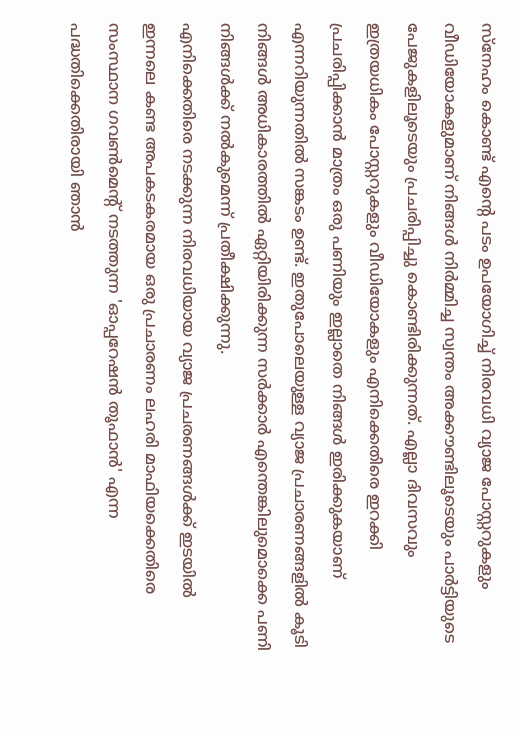സ്നേഹം കൊണ്ട് എൻ്റെ പടം ഉപയോഗിച്ച് നിരവധി വ്യാജ പോസ്റ്ററുകളും വീഡിയോകളുമാണ് നിങ്ങൾ നിർമ്മിച്ച സ്വന്തം അക്കൗണ്ടിലൂടെയും പാർട്ടിയുടെ പേജുകളിലൂടെയും പ്രചരിപ്പിച്ചു കൊണ്ടിരിക്കുന്നത്. എല്ലാ ദിവസവും ഇത്രയധികം പോസ്റ്ററുകളും വീഡിയോകളും എനിക്കെതിരെ ഇറക്കി പ്രചരിപ്പിക്കാൻ മാത്രം ഒരു പണിയും ഇല്ലാതെ നിങ്ങൾ ഇരിക്കുകയാണ് എന്നറിയുന്നതിൽ സങ്കടം ഉണ്ട്. ഇതുപോലെയുള്ള വ്യാജ പ്രചാരണങ്ങളിൽ കൂടി നിങ്ങൾ അധികാരത്തിൽ ഏറ്റിയിരിക്കുന്ന സർക്കാർ എന്തെങ്കിലുമൊക്കെ പണി നിങ്ങൾക്ക് നൽകുമെന്ന് പ്രതീക്ഷിക്കുന്നു.
എനിക്കെതിരെ നടക്കുന്ന നിരവധിയായ വ്യാജ പ്രചരണങ്ങൾക്ക് ഇടയിൽ ഇന്നലെ കണ്ട അപകടകരമായ ഒരു പ്രചാരണം ലഹരി മാഫിയക്കെതിരെ സംസ്ഥാന ഗവൺമെൻ്റ് നടത്തുന്ന 'ഓപ്പറേഷൻ തൂഫാൻ' എന്ന പദ്ധതിക്കെതിരായി ഞാൻ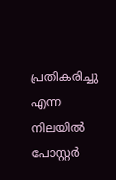പ്രതികരിച്ചു എന്ന നിലയിൽ പോസ്റ്റർ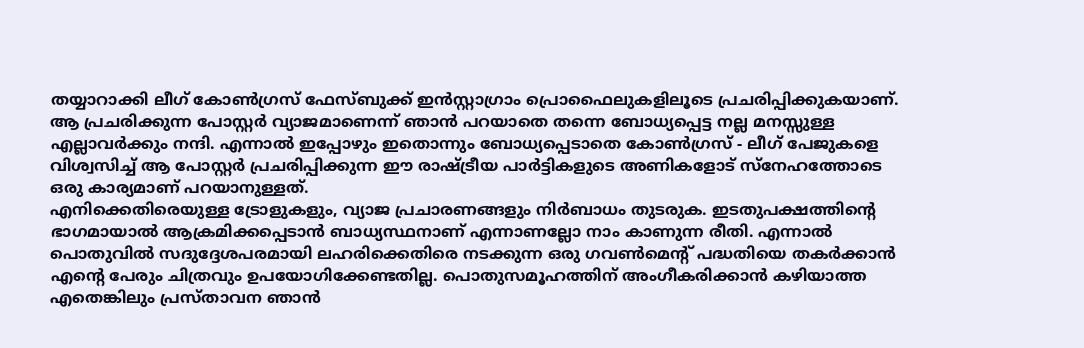തയ്യാറാക്കി ലീഗ് കോൺഗ്രസ് ഫേസ്ബുക്ക് ഇൻസ്റ്റാഗ്രാം പ്രൊഫൈലുകളിലൂടെ പ്രചരിപ്പിക്കുകയാണ്. ആ പ്രചരിക്കുന്ന പോസ്റ്റർ വ്യാജമാണെന്ന് ഞാൻ പറയാതെ തന്നെ ബോധ്യപ്പെട്ട നല്ല മനസ്സുള്ള എല്ലാവർക്കും നന്ദി. എന്നാൽ ഇപ്പോഴും ഇതൊന്നും ബോധ്യപ്പെടാതെ കോൺഗ്രസ് - ലീഗ് പേജുകളെ വിശ്വസിച്ച് ആ പോസ്റ്റർ പ്രചരിപ്പിക്കുന്ന ഈ രാഷ്ട്രീയ പാർട്ടികളുടെ അണികളോട് സ്നേഹത്തോടെ ഒരു കാര്യമാണ് പറയാനുള്ളത്.
എനിക്കെതിരെയുള്ള ട്രോളുകളും, വ്യാജ പ്രചാരണങ്ങളും നിർബാധം തുടരുക. ഇടതുപക്ഷത്തിന്റെ ഭാഗമായാൽ ആക്രമിക്കപ്പെടാൻ ബാധ്യസ്ഥനാണ് എന്നാണല്ലോ നാം കാണുന്ന രീതി. എന്നാൽ പൊതുവിൽ സദുദ്ദേശപരമായി ലഹരിക്കെതിരെ നടക്കുന്ന ഒരു ഗവൺമെൻ്റ് പദ്ധതിയെ തകർക്കാൻ എൻ്റെ പേരും ചിത്രവും ഉപയോഗിക്കേണ്ടതില്ല. പൊതുസമൂഹത്തിന് അംഗീകരിക്കാൻ കഴിയാത്ത എതെങ്കിലും പ്രസ്താവന ഞാൻ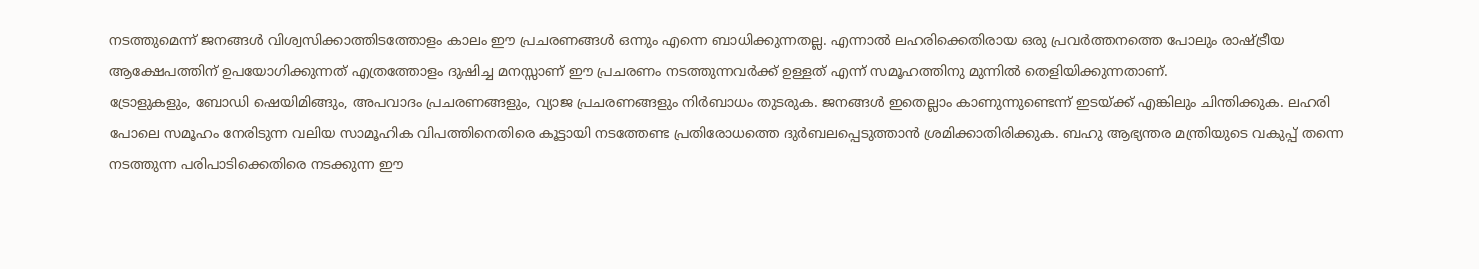നടത്തുമെന്ന് ജനങ്ങൾ വിശ്വസിക്കാത്തിടത്തോളം കാലം ഈ പ്രചരണങ്ങൾ ഒന്നും എന്നെ ബാധിക്കുന്നതല്ല. എന്നാൽ ലഹരിക്കെതിരായ ഒരു പ്രവർത്തനത്തെ പോലും രാഷ്ട്രീയ ആക്ഷേപത്തിന് ഉപയോഗിക്കുന്നത് എത്രത്തോളം ദുഷിച്ച മനസ്സാണ് ഈ പ്രചരണം നടത്തുന്നവർക്ക് ഉള്ളത് എന്ന് സമൂഹത്തിനു മുന്നിൽ തെളിയിക്കുന്നതാണ്.
ട്രോളുകളും, ബോഡി ഷെയിമിങ്ങും, അപവാദം പ്രചരണങ്ങളും, വ്യാജ പ്രചരണങ്ങളും നിർബാധം തുടരുക. ജനങ്ങൾ ഇതെല്ലാം കാണുന്നുണ്ടെന്ന് ഇടയ്ക്ക് എങ്കിലും ചിന്തിക്കുക. ലഹരി പോലെ സമൂഹം നേരിടുന്ന വലിയ സാമൂഹിക വിപത്തിനെതിരെ കൂട്ടായി നടത്തേണ്ട പ്രതിരോധത്തെ ദുർബലപ്പെടുത്താൻ ശ്രമിക്കാതിരിക്കുക. ബഹു ആഭ്യന്തര മന്ത്രിയുടെ വകുപ്പ് തന്നെ നടത്തുന്ന പരിപാടിക്കെതിരെ നടക്കുന്ന ഈ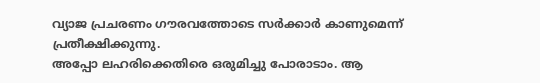വ്യാജ പ്രചരണം ഗൗരവത്തോടെ സർക്കാർ കാണുമെന്ന് പ്രതീക്ഷിക്കുന്നു.
അപ്പോ ലഹരിക്കെതിരെ ഒരുമിച്ചു പോരാടാം. ആ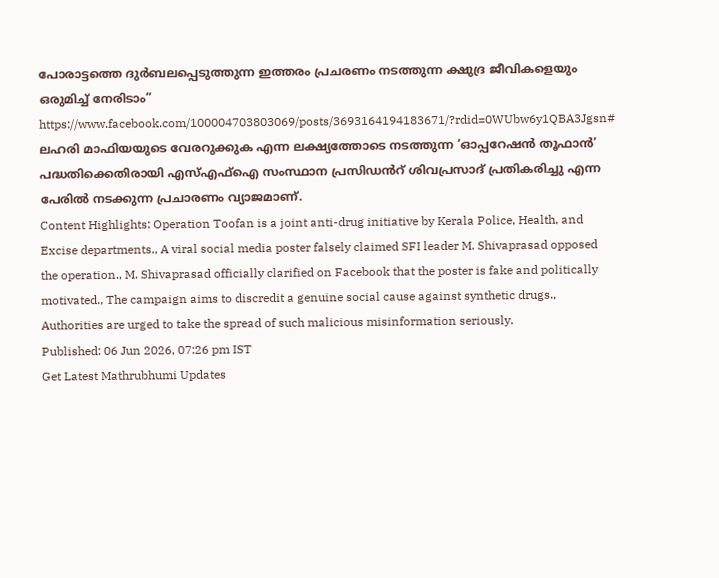പോരാട്ടത്തെ ദുർബലപ്പെടുത്തുന്ന ഇത്തരം പ്രചരണം നടത്തുന്ന ക്ഷുദ്ര ജീവികളെയും ഒരുമിച്ച് നേരിടാം”
https://www.facebook.com/100004703803069/posts/3693164194183671/?rdid=0WUbw6y1QBA3Jgsn#
ലഹരി മാഫിയയുടെ വേരറുക്കുക എന്ന ലക്ഷ്യത്തോടെ നടത്തുന്ന ‘ഓപ്പറേഷൻ തൂഫാൻ’ പദ്ധതിക്കെതിരായി എസ്എഫ്ഐ സംസ്ഥാന പ്രസിഡൻറ് ശിവപ്രസാദ് പ്രതികരിച്ചു എന്ന പേരിൽ നടക്കുന്ന പ്രചാരണം വ്യാജമാണ്.
Content Highlights: Operation Toofan is a joint anti-drug initiative by Kerala Police, Health, and Excise departments., A viral social media poster falsely claimed SFI leader M. Shivaprasad opposed the operation., M. Shivaprasad officially clarified on Facebook that the poster is fake and politically motivated., The campaign aims to discredit a genuine social cause against synthetic drugs., Authorities are urged to take the spread of such malicious misinformation seriously.
Published: 06 Jun 2026, 07:26 pm IST
Get Latest Mathrubhumi Updates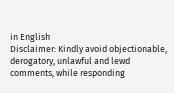in English
Disclaimer: Kindly avoid objectionable, derogatory, unlawful and lewd comments, while responding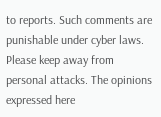to reports. Such comments are punishable under cyber laws. Please keep away from personal attacks. The opinions expressed here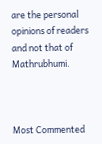are the personal opinions of readers and not that of Mathrubhumi.



Most Commented